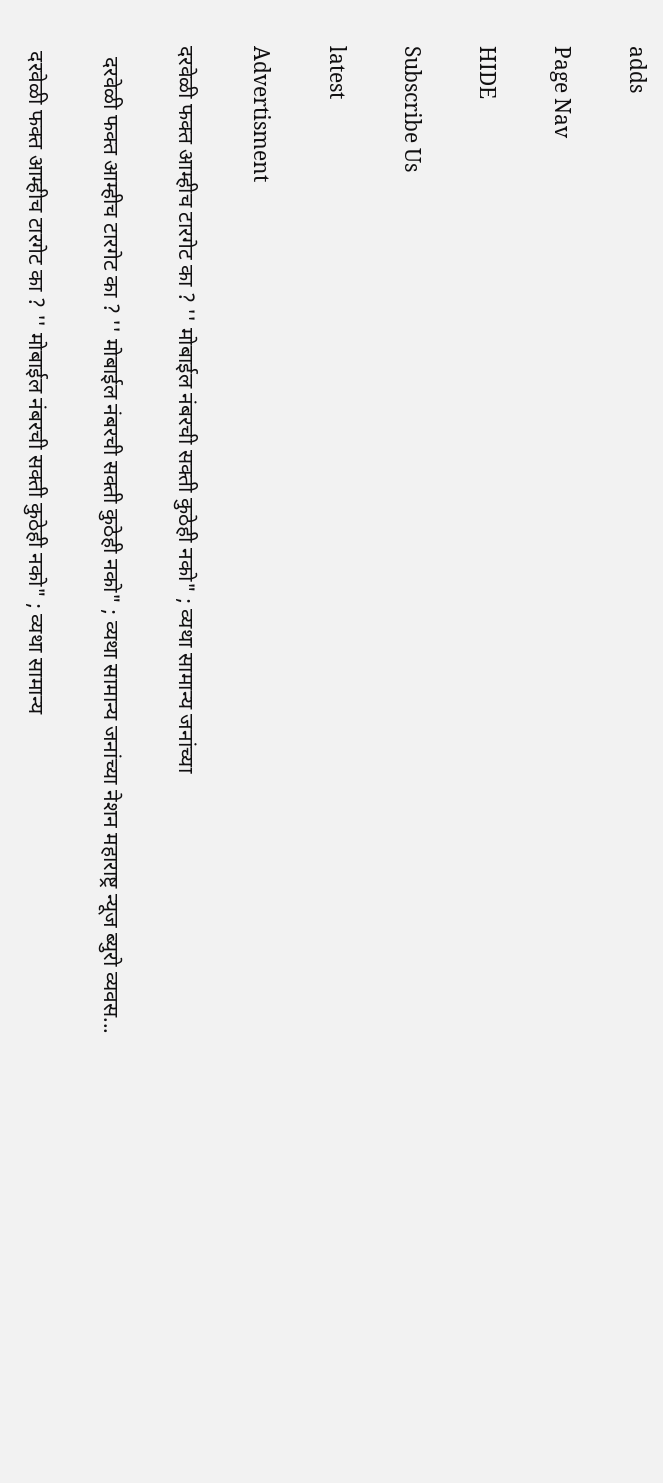adds

Page Nav

HIDE

Subscribe Us

latest

Advertisment

दरवेळी फक्त आम्हीच टारगेट का ? '' मोबाईल नंबरची सक्ती कुठेही नको" ; व्यथा सामान्य जनांच्या

  दरवेळी फक्त आम्हीच टारगेट का ? '' मोबाईल नंबरची सक्ती कुठेही नको" ; व्यथा सामान्य जनांच्या नेशन महाराष्ट्र न्यूज ब्युरो व्यवस...

 दरवेळी फक्त आम्हीच टारगेट का ? '' मोबाईल नंबरची सक्ती कुठेही नको" ; व्यथा सामान्य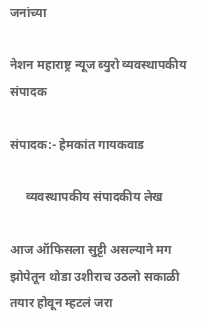जनांच्या

नेशन महाराष्ट्र न्यूज ब्युरो व्यवस्थापकीय संपादक

संपादक:- हेमकांत गायकवाड

     व्यवस्थापकीय संपादकीय लेख

आज ऑफिसला सुट्टी असल्याने मग झोपेतून थोडा उशीराच उठलो सकाळी तयार होवून म्हटलं जरा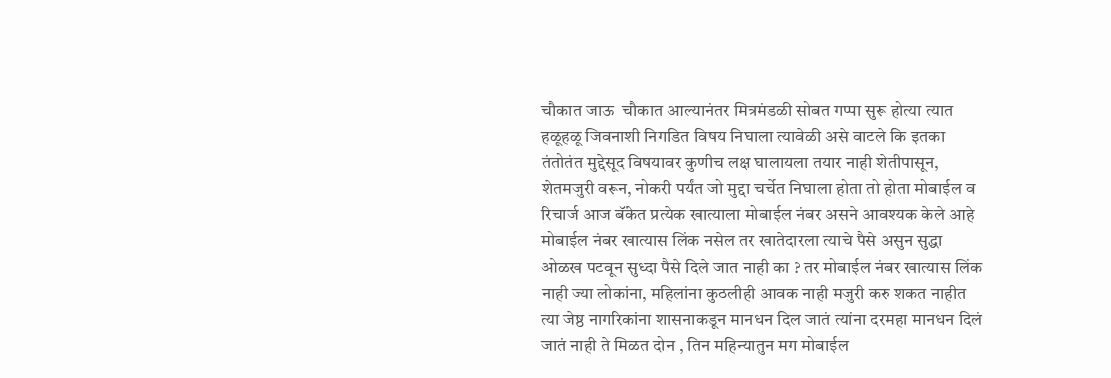चौकात जाऊ  चौकात आल्यानंतर मित्रमंडळी सोबत गप्पा सुरू होत्या त्यात हळूहळू जिवनाशी निगडित विषय निघाला त्यावेळी असे वाटले कि इतका तंतोतंत मुद्देसूद विषयावर कुणीच लक्ष घालायला तयार नाही शेतीपासून, शेतमजुरी वरून, नोकरी पर्यंत जो मुद्दा चर्चेत निघाला होता तो होता मोबाईल व रिचार्ज आज बॅंकेत प्रत्येक खात्याला मोबाईल नंबर असने आवश्यक केले आहे मोबाईल नंबर खात्यास लिंक नसेल तर खातेदारला त्याचे पैसे असुन सुद्धा ओळख पटवून सुध्दा पैसे दिले जात नाही का ? तर मोबाईल नंबर खात्यास लिंक नाही ज्या लोकांना, महिलांना कुठलीही आवक नाही मजुरी करु शकत नाहीत त्या जेष्ठ नागरिकांना शासनाकडून मानधन दिल जातं त्यांना दरमहा मानधन दिलं जातं नाही ते मिळत दोन , तिन महिन्यातुन मग मोबाईल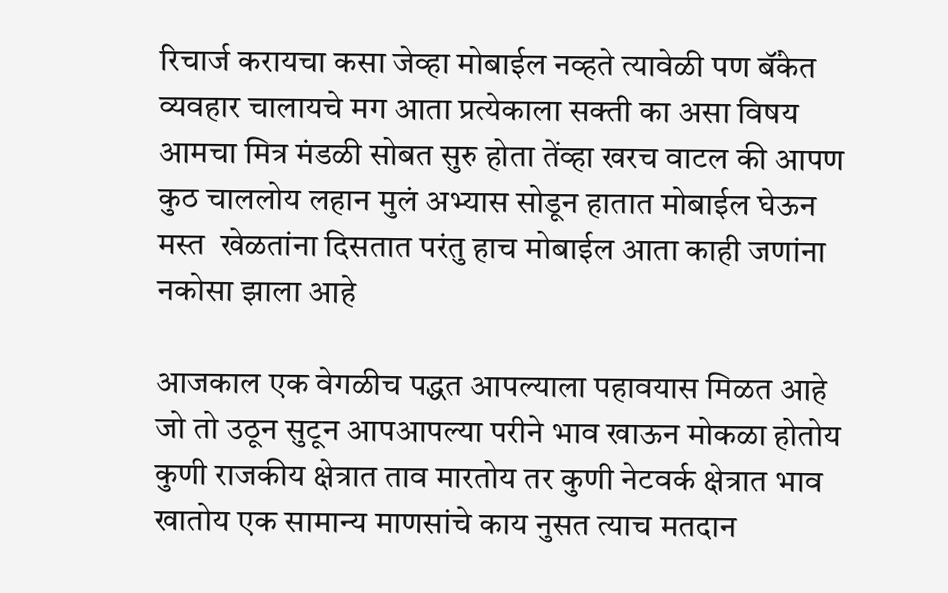रिचार्ज करायचा कसा जेव्हा मोबाईल नव्हते त्यावेळी पण बॅंकेत व्यवहार चालायचे मग आता प्रत्येकाला सक्ती का असा विषय आमचा मित्र मंडळी सोबत सुरु होता तेंव्हा खरच वाटल की आपण कुठ चाललोय लहान मुलं अभ्यास सोडून हातात मोबाईल घेऊन मस्त  खेळतांना दिसतात परंतु हाच मोबाईल आता काही जणांना नकोसा झाला आहे

आजकाल एक वेगळीच पद्धत आपल्याला पहावयास मिळत आहे जो तो उठून सुटून आपआपल्या परीने भाव खाऊन मोकळा होतोय कुणी राजकीय क्षेत्रात ताव मारतोय तर कुणी नेटवर्क क्षेत्रात भाव खातोय एक सामान्य माणसांचे काय नुसत त्याच मतदान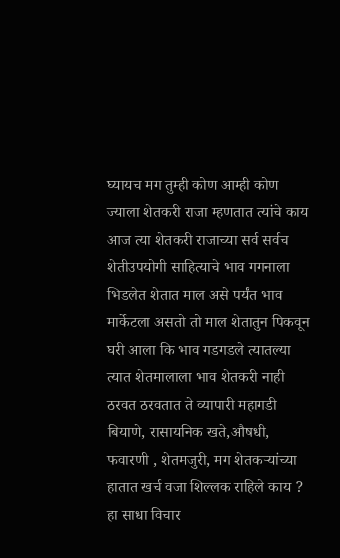घ्यायच मग तुम्ही कोण आम्ही कोण ज्याला शेतकरी राजा म्हणतात त्यांचे काय आज त्या शेतकरी राजाच्या सर्व सर्वच शेतीउपयोगी साहित्याचे भाव गगनाला भिडलेत शेतात माल असे पर्यंत भाव मार्केटला असतो तो माल शेतातुन पिकवून घरी आला कि भाव गडगडले त्यातल्या त्यात शेतमालाला भाव शेतकरी नाही ठरवत ठरवतात ते व्यापारी महागडी बियाणे, रासायनिक खते,औषधी, फवारणी , शेतमजुरी, मग शेतकऱ्यांच्या हातात खर्च वजा शिल्लक राहिले काय ? हा साधा विचार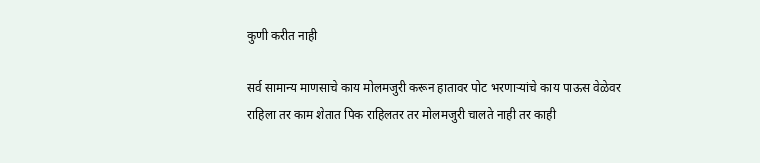कुणी करीत नाही

सर्व सामान्य माणसाचे काय मोलमजुरी करून हातावर पोट भरणाऱ्यांचे काय पाऊस वेळेवर राहिला तर काम शेतात पिक राहिलतर तर मोलमजुरी चालते नाही तर काही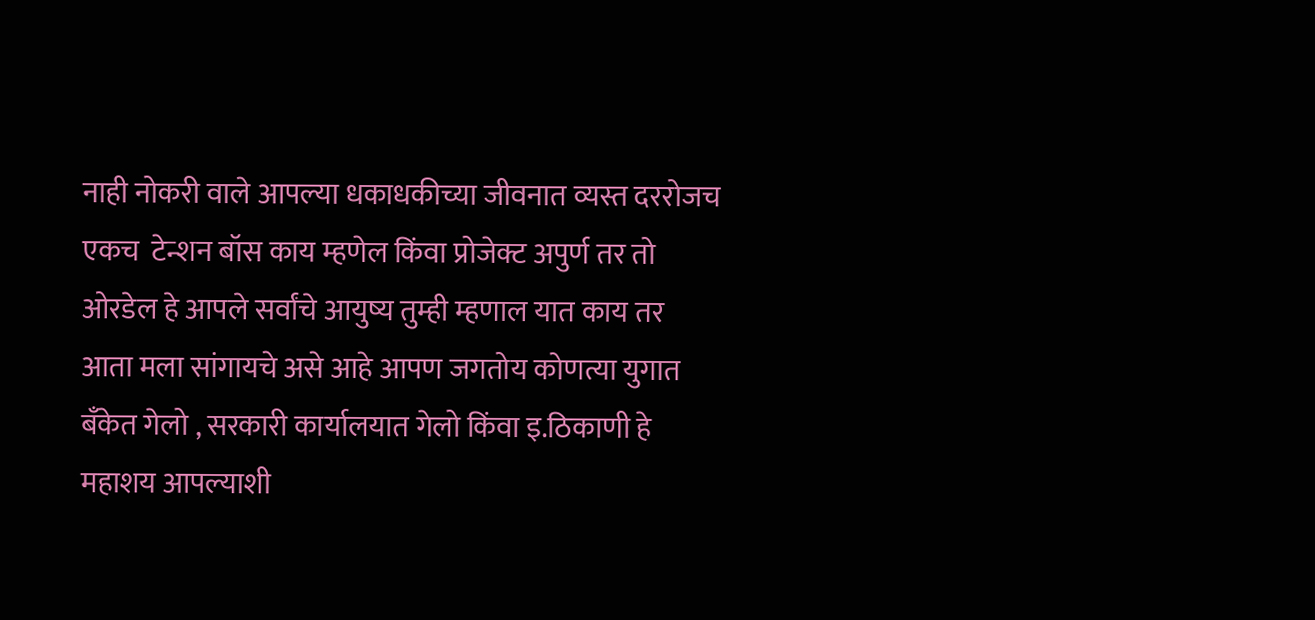नाही नोकरी वाले आपल्या धकाधकीच्या जीवनात व्यस्त दररोजच एकच  टेन्शन बॉस काय म्हणेल किंवा प्रोजेक्ट अपुर्ण तर तो ओरडेल हे आपले सर्वांचे आयुष्य तुम्ही म्हणाल यात काय तर आता मला सांगायचे असे आहे आपण जगतोय कोणत्या युगात बॅंकेत गेलो , सरकारी कार्यालयात गेलो किंवा इ.ठिकाणी हे महाशय आपल्याशी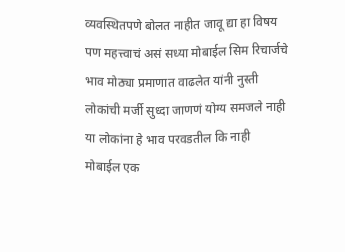व्यवस्थितपणे बोलत नाहीत जावू द्या हा विषय पण महत्त्वाचं असं सध्या मोबाईल सिम रिचार्जचे भाव मोठ्या प्रमाणात वाढलेत यांनी नुस्ती लोकांची मर्जी सुध्दा जाणणं योग्य समजले नाही या लोकांना हे भाव परवडतील कि नाही मोबाईल एक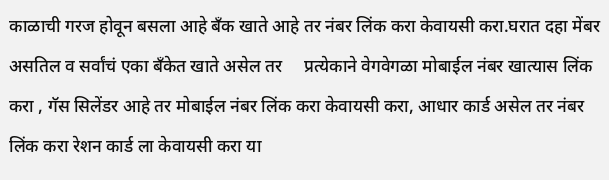काळाची गरज होवून बसला आहे बॅंक खाते आहे तर नंबर लिंक करा केवायसी करा.घरात दहा मेंबर असतिल व सर्वांचं एका बॅंकेत खाते असेल तर     प्रत्येकाने वेगवेगळा मोबाईल नंबर खात्यास लिंक करा , गॅस सिलेंडर आहे तर मोबाईल नंबर लिंक करा केवायसी करा, आधार कार्ड असेल तर नंबर लिंक करा रेशन कार्ड ला केवायसी करा या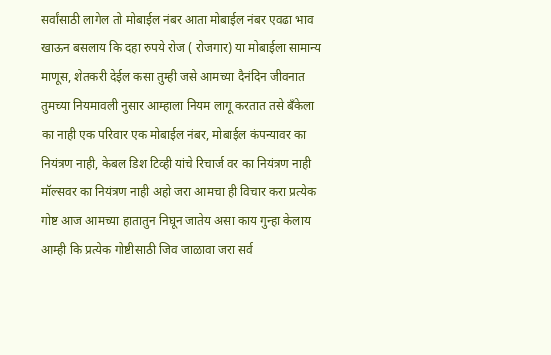सर्वांसाठी लागेल तो मोबाईल नंबर आता मोबाईल नंबर एवढा भाव खाऊन बसलाय कि दहा रुपये रोज ( रोजगार) या मोबाईला सामान्य माणूस, शेतकरी देईल कसा तुम्ही जसे आमच्या दैनंदिन जीवनात तुमच्या नियमावली नुसार आम्हाला नियम लागू करतात तसे बॅंकेला का नाही एक परिवार एक मोबाईल नंबर, मोबाईल कंपन्यावर का नियंत्रण नाही, केबल डिश टिव्ही यांचे रिचार्ज वर का नियंत्रण नाही मॉल्सवर का नियंत्रण नाही अहो जरा आमचा ही विचार करा प्रत्येक गोष्ट आज आमच्या हातातुन निघून जातेय असा काय गुन्हा केलाय आम्ही कि प्रत्येक गोष्टीसाठी जिव जाळावा जरा सर्व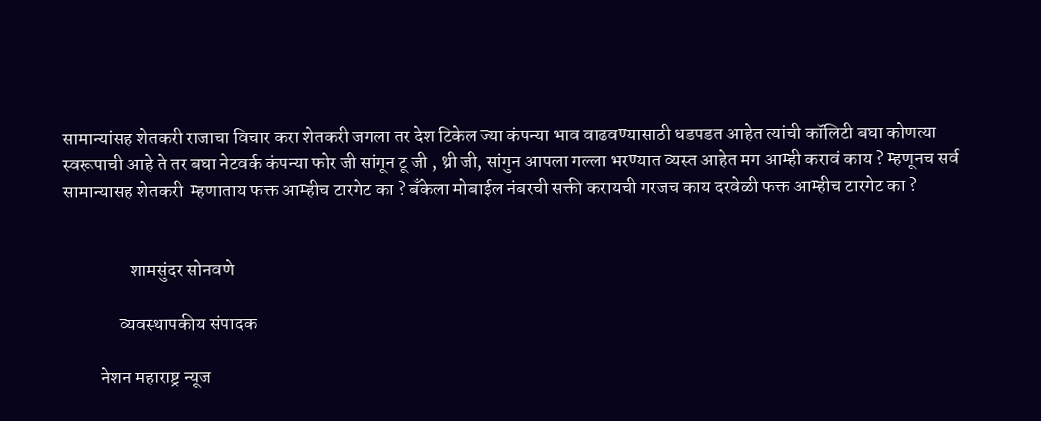सामान्यांसह शेतकरी राजाचा विचार करा शेतकरी जगला तर देश टिकेल ज्या कंपन्या भाव वाढवण्यासाठी धडपडत आहेत त्यांची कॉलिटी बघा कोणत्या स्वरूपाची आहे ते तर बघा नेटवर्क कंपन्या फोर जी सांगून टू जी , थ्री जी, सांगुन आपला गल्ला भरण्यात व्यस्त आहेत मग आम्ही करावं काय ? म्हणूनच सर्व सामान्यासह शेतकरी  म्हणाताय फक्त आम्हीच टारगेट का ? बँकेला मोबाईल नंबरची सक्ती करायची गरजच काय दरवेळी फक्त आम्हीच टारगेट का ?


                  शामसुंदर सोनवणे

               व्यवस्थापकीय संपादक

          नेशन महाराष्ट्र न्यूज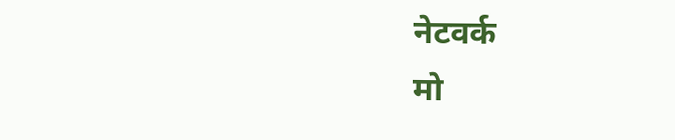नेटवर्क                                  मो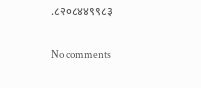.८२०८४४९९८३

No comments